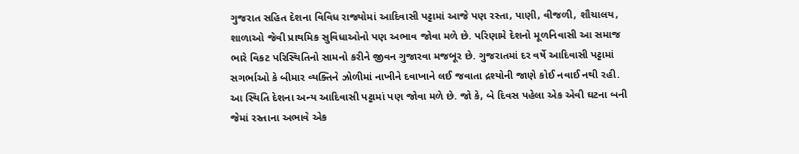ગુજરાત સહિત દેશના વિવિધ રાજ્યોમાં આદિવાસી પટ્ટામાં આજે પણ રસ્તા, પાણી, વીજળી, શૌચાલય, શાળાઓ જેવી પ્રાથમિક સુવિધાઓનો પણ અભાવ જોવા મળે છે. પરિણામે દેશનો મૂળનિવાસી આ સમાજ ભારે વિકટ પરિસ્થિતિનો સામનો કરીને જીવન ગુજારવા મજબૂર છે. ગુજરાતમાં દર વર્ષે આદિવાસી પટ્ટામાં સગર્ભાઓ કે બીમાર વ્યક્તિને ઝોળીમાં નાખીને દવાખાને લઈ જવાતા દ્રશ્યોની જાણે કોઈ નવાઈ નથી રહી. આ સ્થિતિ દેશના અન્ય આદિવાસી પટ્ટામાં પણ જોવા મળે છે. જો કે, બે દિવસ પહેલા એક એવી ઘટના બની જેમાં રસ્તાના અભાવે એક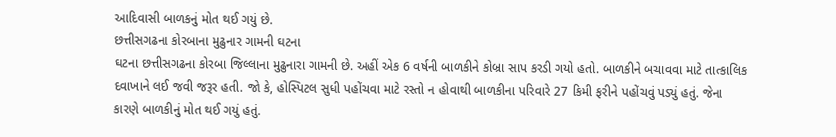આદિવાસી બાળકનું મોત થઈ ગયું છે.
છત્તીસગઢના કોરબાના મુઢુનાર ગામની ઘટના
ઘટના છત્તીસગઢના કોરબા જિલ્લાના મુઢુનારા ગામની છે. અહીં એક 6 વર્ષની બાળકીને કોબ્રા સાપ કરડી ગયો હતો. બાળકીને બચાવવા માટે તાત્કાલિક દવાખાને લઈ જવી જરૂર હતી. જો કે, હોસ્પિટલ સુધી પહોંચવા માટે રસ્તો ન હોવાથી બાળકીના પરિવારે 27 કિમી ફરીને પહોંચવું પડ્યું હતું. જેના કારણે બાળકીનું મોત થઈ ગયું હતું.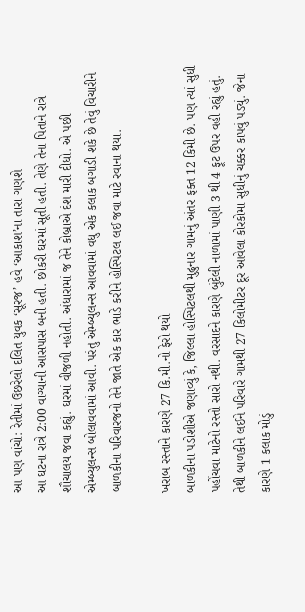આ પણ વાંચો: રેતીમાં ઉછરેલો દલિત યુવક ‘સૂરજ’ હવે ‘આકાશ’ના તારા ગણશે
આ ઘટના રાત્રે 2:00 વાગ્યાની આસપાસ બની હતી. છોકરી ઘરમાં સૂતી હતી. તેણે તેના પિતાને રાત્રે શૌચાલય જવા કહ્યું. ઘરમાં વીજળી નહોતી. અંધારામાં જ તેને કોબ્રાએ દંશ મારી દીધો. એ પછી એમ્બ્યુલન્સ બોલાવવામાં આવી. પરંતુ એમ્બ્યુલન્સ આવવામાં વધુ એક કલાક બગાડી શકે છે તેવું વિચારીને બાળકીના પરિવારજનો તેને જાતે એક કાર ભાડે કરીને હોસ્પિટલ લઈ જવા માટે રવાના થયા.

ખરાબ રસ્તાને કારણે 27 કિ.મી.નો ફેરો થયો
બાળકીના પડોશીએ જણાવ્યું કે, જિલ્લા હોસ્પિટલથી મુઢુનાર ગામનું અંતર ફક્ત 12 કિમી છે. પણ ત્યાં સુધી પહોંચવા માટેનો રસ્તો સારો નથી. વરસાદને કારણે બુંદેલી નાળામાં પાણી 3 થી 4 ફૂટ ઉપર વહી રહ્યું હતું. તેથી બાળકીને લઈને પરિવારે ગામથી 27 કિલોમીટર દૂર આવેલા કોરકોમા સુધીનું ચક્કર કાપવું પડ્યું. જેના કારણે 1 કલાક મોડું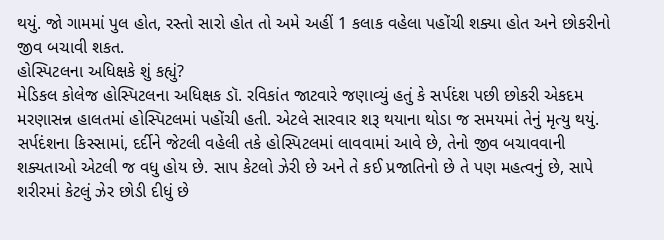થયું. જો ગામમાં પુલ હોત, રસ્તો સારો હોત તો અમે અહીં 1 કલાક વહેલા પહોંચી શક્યા હોત અને છોકરીનો જીવ બચાવી શકત.
હોસ્પિટલના અધિક્ષકે શું કહ્યું?
મેડિકલ કોલેજ હોસ્પિટલના અધિક્ષક ડૉ. રવિકાંત જાટવારે જણાવ્યું હતું કે સર્પદંશ પછી છોકરી એકદમ મરણાસન્ન હાલતમાં હોસ્પિટલમાં પહોંચી હતી. એટલે સારવાર શરૂ થયાના થોડા જ સમયમાં તેનું મૃત્યુ થયું. સર્પદંશના કિસ્સામાં, દર્દીને જેટલી વહેલી તકે હોસ્પિટલમાં લાવવામાં આવે છે, તેનો જીવ બચાવવાની શક્યતાઓ એટલી જ વધુ હોય છે. સાપ કેટલો ઝેરી છે અને તે કઈ પ્રજાતિનો છે તે પણ મહત્વનું છે, સાપે શરીરમાં કેટલું ઝેર છોડી દીધું છે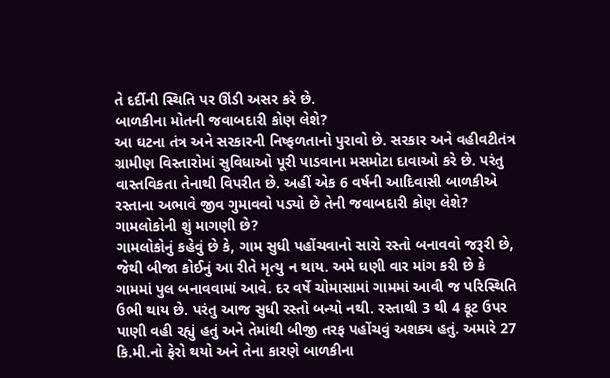તે દર્દીની સ્થિતિ પર ઊંડી અસર કરે છે.
બાળકીના મોતની જવાબદારી કોણ લેશે?
આ ઘટના તંત્ર અને સરકારની નિષ્ફળતાનો પુરાવો છે. સરકાર અને વહીવટીતંત્ર ગ્રામીણ વિસ્તારોમાં સુવિધાઓ પૂરી પાડવાના મસમોટા દાવાઓ કરે છે. પરંતુ વાસ્તવિકતા તેનાથી વિપરીત છે. અહીં એક 6 વર્ષની આદિવાસી બાળકીએ રસ્તાના અભાવે જીવ ગુમાવવો પડ્યો છે તેની જવાબદારી કોણ લેશે?
ગામલોકોની શું માગણી છે?
ગામલોકોનું કહેવું છે કે, ગામ સુધી પહોંચવાનો સારો રસ્તો બનાવવો જરૂરી છે, જેથી બીજા કોઈનું આ રીતે મૃત્યુ ન થાય. અમે ઘણી વાર માંગ કરી છે કે ગામમાં પુલ બનાવવામાં આવે. દર વર્ષે ચોમાસામાં ગામમાં આવી જ પરિસ્થિતિ ઉભી થાય છે. પરંતુ આજ સુધી રસ્તો બન્યો નથી. રસ્તાથી 3 થી 4 ફૂટ ઉપર પાણી વહી રહ્યું હતું અને તેમાંથી બીજી તરફ પહોંચવું અશક્ય હતું. અમારે 27 કિ.મી.નો ફેરો થયો અને તેના કારણે બાળકીના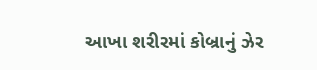આખા શરીરમાં કોબ્રાનું ઝેર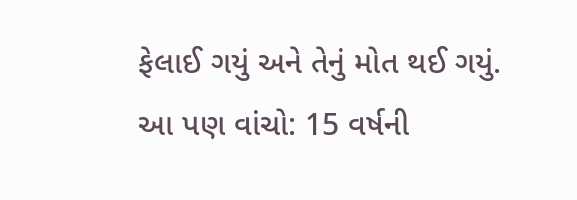ફેલાઈ ગયું અને તેનું મોત થઈ ગયું.
આ પણ વાંચો: 15 વર્ષની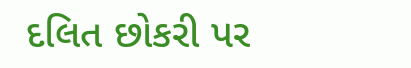દલિત છોકરી પર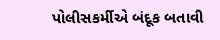પોલીસકર્મીએ બંદૂક બતાવી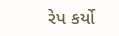રેપ કર્યો